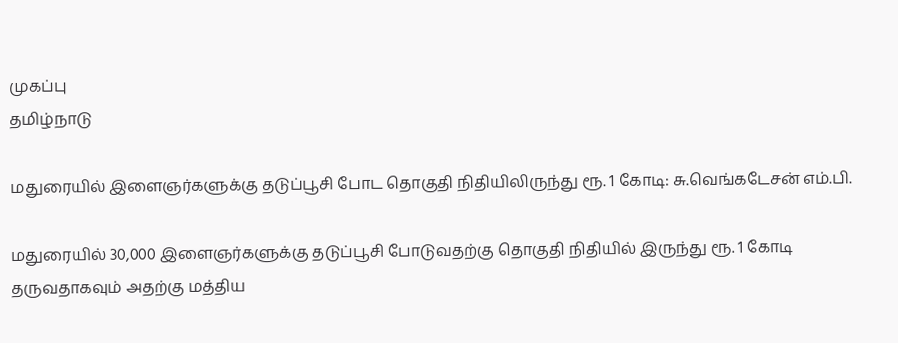முகப்பு
தமிழ்நாடு

மதுரையில் இளைஞர்களுக்கு தடுப்பூசி போட தொகுதி நிதியிலிருந்து ரூ. 1 கோடி: சு.வெங்கடேசன் எம்.பி.

மதுரையில் 30,000 இளைஞர்களுக்கு தடுப்பூசி போடுவதற்கு தொகுதி நிதியில் இருந்து ரூ. 1 கோடி தருவதாகவும் அதற்கு மத்திய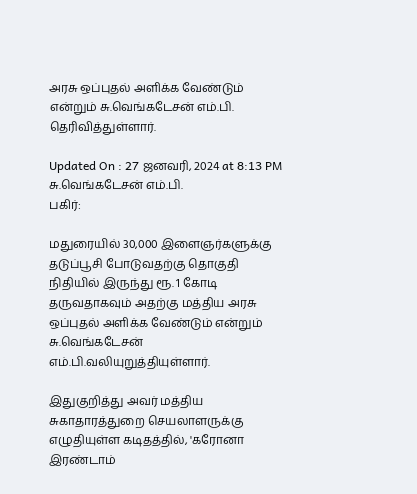அரசு ஒப்புதல் அளிக்க வேண்டும் என்றும் சு.வெங்கடேசன் எம்.பி. தெரிவித்துள்ளார்.

Updated On : 27 ஜனவரி, 2024 at 8:13 PM
சு.வெங்கடேசன் எம்.பி.
பகிர்:

மதுரையில் 30,000 இளைஞர்களுக்கு தடுப்பூசி போடுவதற்கு தொகுதி நிதியில் இருந்து ரூ. 1 கோடி தருவதாகவும் அதற்கு மத்திய அரசு ஒப்புதல் அளிக்க வேண்டும் என்றும் சு.வெங்கடேசன் எம்.பி.வலியுறுத்தியுள்ளார்.

இதுகுறித்து அவர் மத்திய சுகாதாரத்துறை செயலாளருக்கு எழுதியுள்ள கடிதத்தில், 'கரோனா இரண்டாம்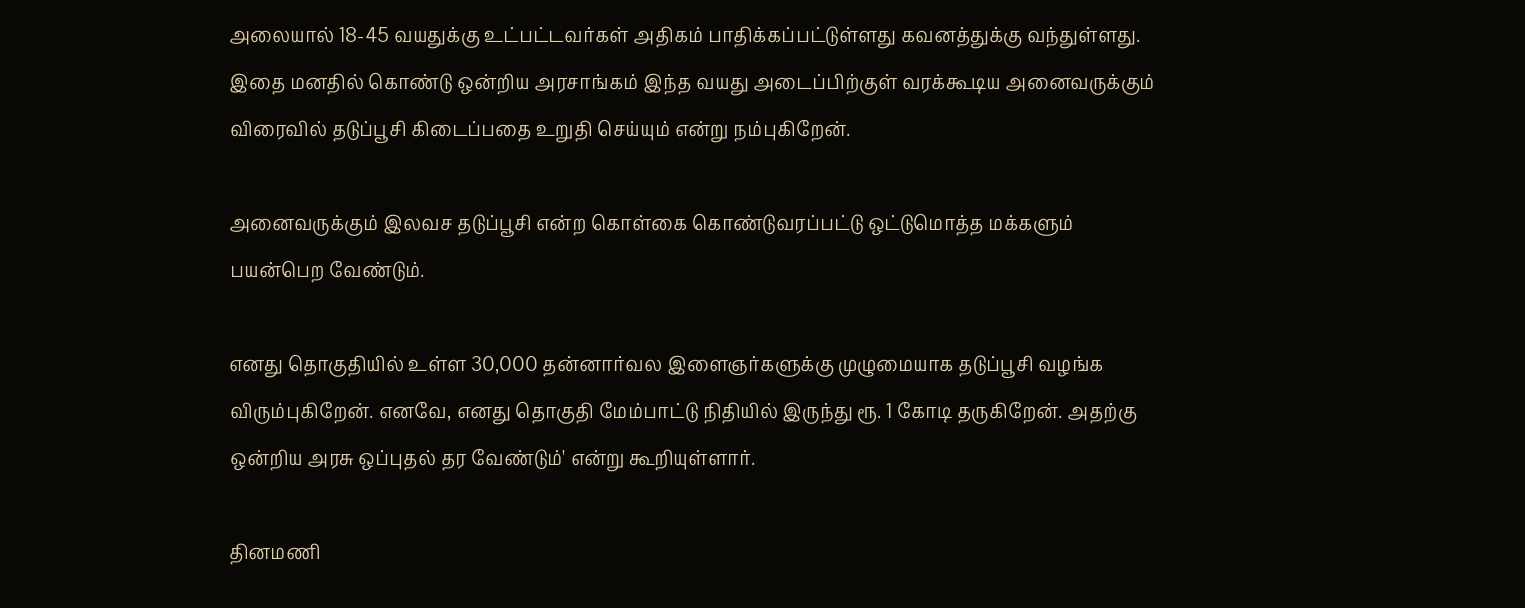அலையால் 18-45 வயதுக்கு உட்பட்டவர்கள் அதிகம் பாதிக்கப்பட்டுள்ளது கவனத்துக்கு வந்துள்ளது. இதை மனதில் கொண்டு ஒன்றிய அரசாங்கம் இந்த வயது அடைப்பிற்குள் வரக்கூடிய அனைவருக்கும் விரைவில் தடுப்பூசி கிடைப்பதை உறுதி செய்யும் என்று நம்புகிறேன்.

அனைவருக்கும் இலவச தடுப்பூசி என்ற கொள்கை கொண்டுவரப்பட்டு ஒட்டுமொத்த மக்களும் பயன்பெற வேண்டும்.

எனது தொகுதியில் உள்ள 30,000 தன்னார்வல இளைஞர்களுக்கு முழுமையாக தடுப்பூசி வழங்க விரும்புகிறேன். எனவே, எனது தொகுதி மேம்பாட்டு நிதியில் இருந்து ரூ. 1 கோடி தருகிறேன். அதற்கு ஒன்றிய அரசு ஒப்புதல் தர வேண்டும்' என்று கூறியுள்ளார்.

தினமணி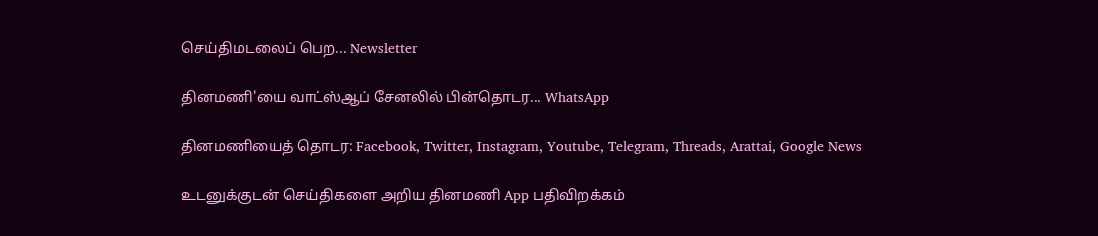செய்திமடலைப் பெற... Newsletter

தினமணி'யை வாட்ஸ்ஆப் சேனலில் பின்தொடர... WhatsApp

தினமணியைத் தொடர: Facebook, Twitter, Instagram, Youtube, Telegram, Threads, Arattai, Google News

உடனுக்குடன் செய்திகளை அறிய தினமணி App பதிவிறக்கம்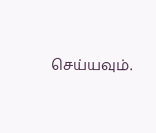செய்யவும்.